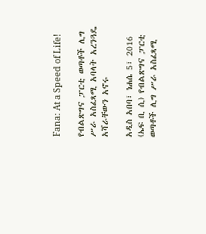Fana: At a Speed of Life!

የብልጽግና ፓርቲ ወጣቶች ሊግ ሥራ አስፈጻሚ አባላት አረንጓዴ አሻራቸውን አኖሩ

አዲስ አበባ፣ ነሐሴ 5፣ 2016 (ኤፍ ቢ ሲ) የብልጽግና ፓርቲ ወጣቶች ሊግ ሥራ አስፈጻሚ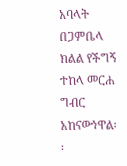አባላት በጋምቤላ ክልል የችግኝ ተከላ መርሐ ግብር አከናውነዋል፡፡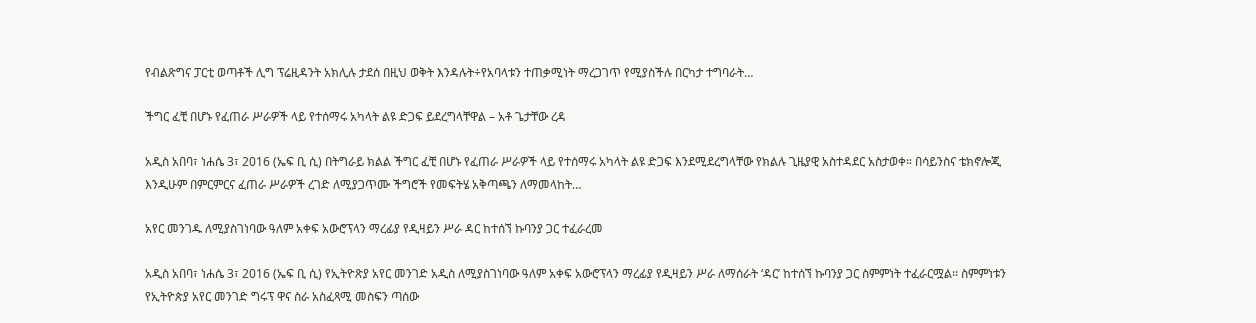የብልጽግና ፓርቲ ወጣቶች ሊግ ፕሬዚዳንት አክሊሉ ታደሰ በዚህ ወቅት እንዳሉት÷የአባላቱን ተጠቃሚነት ማረጋገጥ የሚያስችሉ በርካታ ተግባራት…

ችግር ፈቺ በሆኑ የፈጠራ ሥራዎች ላይ የተሰማሩ አካላት ልዩ ድጋፍ ይደረግላቸዋል – አቶ ጌታቸው ረዳ

አዲስ አበባ፣ ነሐሴ 3፣ 2016 (ኤፍ ቢ ሲ) በትግራይ ክልል ችግር ፈቺ በሆኑ የፈጠራ ሥራዎች ላይ የተሰማሩ አካላት ልዩ ድጋፍ እንደሚደረግላቸው የክልሉ ጊዜያዊ አስተዳደር አስታወቀ። በሳይንስና ቴክኖሎጂ እንዲሁም በምርምርና ፈጠራ ሥራዎች ረገድ ለሚያጋጥሙ ችግሮች የመፍትሄ አቅጣጫን ለማመላከት…

አየር መንገዱ ለሚያስገነባው ዓለም አቀፍ አውሮፕላን ማረፊያ የዲዛይን ሥራ ዳር ከተሰኘ ኩባንያ ጋር ተፈራረመ

አዲስ አበባ፣ ነሐሴ 3፣ 2016 (ኤፍ ቢ ሲ) የኢትዮጽያ አየር መንገድ አዲስ ለሚያስገነባው ዓለም አቀፍ አውሮፕላን ማረፊያ የዲዛይን ሥራ ለማሰራት ‘ዳር’ ከተሰኘ ኩባንያ ጋር ስምምነት ተፈራርሟል፡፡ ስምምነቱን የኢትዮጵያ አየር መንገድ ግሩፕ ዋና ስራ አስፈጻሚ መስፍን ጣሰው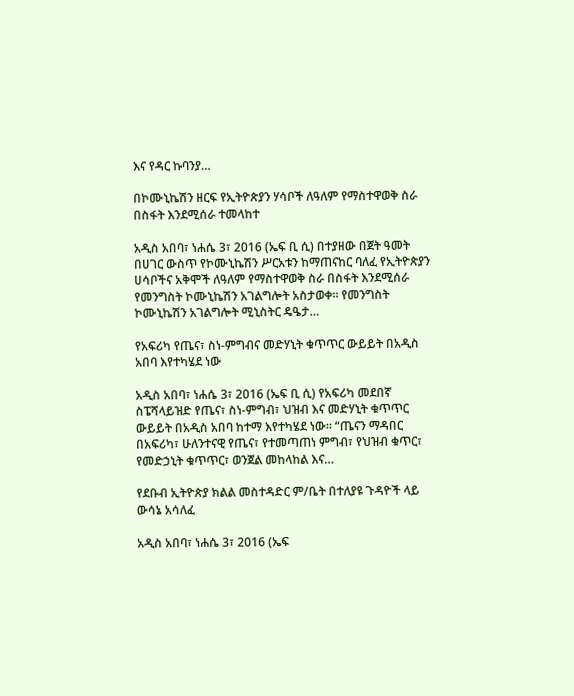እና የዳር ኩባንያ…

በኮሙኒኬሽን ዘርፍ የኢትዮጵያን ሃሳቦች ለዓለም የማስተዋወቅ ስራ በስፋት እንደሚሰራ ተመላከተ

አዲስ አበባ፣ ነሐሴ 3፣ 2016 (ኤፍ ቢ ሲ) በተያዘው በጀት ዓመት በሀገር ውስጥ የኮሙኒኬሽን ሥርአቱን ከማጠናከር ባለፈ የኢትዮጵያን ሀሳቦችና አቅሞች ለዓለም የማስተዋወቅ ስራ በስፋት እንደሚሰራ የመንግስት ኮሙኒኬሽን አገልግሎት አስታወቀ። የመንግስት ኮሙኒኬሽን አገልግሎት ሚኒስትር ዴዔታ…

የአፍሪካ የጤና፣ ስነ-ምግብና መድሃኒት ቁጥጥር ውይይት በአዲስ አበባ እየተካሄደ ነው

አዲስ አበባ፣ ነሐሴ 3፣ 2016 (ኤፍ ቢ ሲ) የአፍሪካ መደበኛ ስፔሻላይዝድ የጤና፣ ስነ-ምግብ፣ ህዝብ እና መድሃኒት ቁጥጥር ውይይት በአዲስ አበባ ከተማ እየተካሄደ ነው፡፡ “ጤናን ማዳበር በአፍሪካ፣ ሁለንተናዊ የጤና፣ የተመጣጠነ ምግብ፣ የህዝብ ቁጥር፣ የመድኃኒት ቁጥጥር፣ ወንጀል መከላከል እና…

የደቡብ ኢትዮጵያ ክልል መስተዳድር ም/ቤት በተለያዩ ጉዳዮች ላይ ውሳኔ አሳለፈ

አዲስ አበባ፣ ነሐሴ 3፣ 2016 (ኤፍ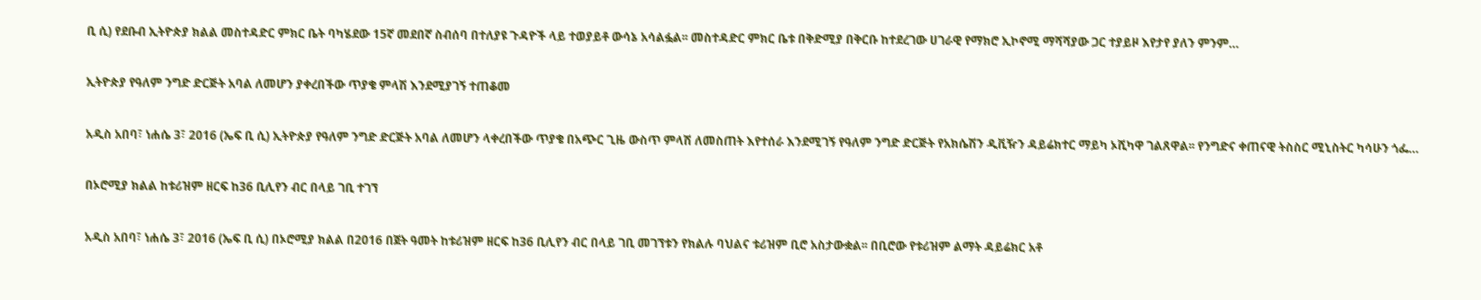ቢ ሲ) የደቡብ ኢትዮጵያ ክልል መስተዳድር ምክር ቤት ባካሄደው 15ኛ መደበኛ ስብሰባ በተለያዩ ጉዳዮች ላይ ተወያይቶ ውሳኔ አሳልፏል፡፡ መስተዳድር ምክር ቤቱ በቅድሚያ በቅርቡ ከተደረገው ሀገራዊ የማክሮ ኢኮኖሚ ማሻሻያው ጋር ተያይዞ እየታየ ያለን ምንም…

ኢትዮጵያ የዓለም ንግድ ድርጅት አባል ለመሆን ያቀረበችው ጥያቄ ምላሽ እንደሚያገኝ ተጠቆመ

አዲስ አበባ፣ ነሐሴ 3፣ 2016 (ኤፍ ቢ ሲ) ኢትዮጵያ የዓለም ንግድ ድርጅት አባል ለመሆን ላቀረበችው ጥያቄ በአጭር ጊዜ ውስጥ ምላሽ ለመስጠት እየተሰራ እንደሚገኝ የዓለም ንግድ ድርጅት የአክሴሽን ዲቪዥን ዳይሬክተር ማይካ ኦሺካዋ ገልጸዋል፡፡ የንግድና ቀጠናዊ ትስስር ሚኒስትር ካሳሁን ጎፌ…

በኦሮሚያ ክልል ከቱሪዝም ዘርፍ ከ36 ቢሊየን ብር በላይ ገቢ ተገኘ

አዲስ አበባ፣ ነሐሴ 3፣ 2016 (ኤፍ ቢ ሲ) በኦሮሚያ ክልል በ2016 በጀት ዓመት ከቱሪዝም ዘርፍ ከ36 ቢሊየን ብር በላይ ገቢ መገኘቱን የክልሉ ባህልና ቱሪዝም ቢሮ አስታውቋል፡፡ በቢሮው የቱሪዝም ልማት ዳይሬክር አቶ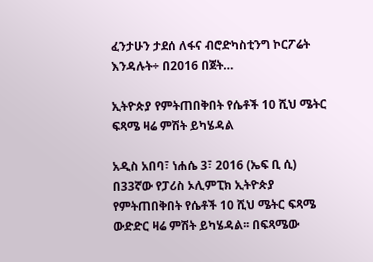ፈንታሁን ታደሰ ለፋና ብሮድካስቲንግ ኮርፖሬት እንዳሉት÷ በ2016 በጀት…

ኢትዮጵያ የምትጠበቅበት የሴቶች 10 ሺህ ሜትር ፍጻሜ ዛሬ ምሽት ይካሄዳል

አዲስ አበባ፣ ነሐሴ 3፣ 2016 (ኤፍ ቢ ሲ) በ33ኛው የፓሪስ ኦሊምፒክ ኢትዮጵያ የምትጠበቅበት የሴቶች 10 ሺህ ሜትር ፍጻሜ ውድድር ዛሬ ምሽት ይካሄዳል፡፡ በፍጻሜው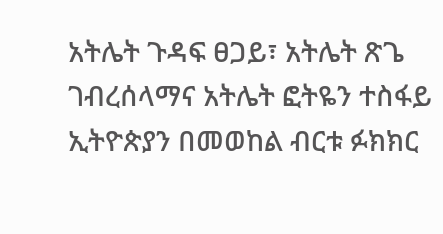አትሌት ጉዳፍ ፀጋይ፣ አትሌት ጽጌ ገብረሰላማና አትሌት ፎትዬን ተስፋይ ኢትዮጵያን በመወከል ብርቱ ፉክክር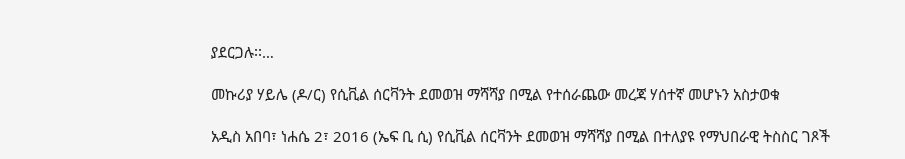ያደርጋሉ፡፡…

መኩሪያ ሃይሌ (ዶ/ር) የሲቪል ሰርቫንት ደመወዝ ማሻሻያ በሚል የተሰራጨው መረጃ ሃሰተኛ መሆኑን አስታወቁ

አዲስ አበባ፣ ነሐሴ 2፣ 2016 (ኤፍ ቢ ሲ) የሲቪል ሰርቫንት ደመወዝ ማሻሻያ በሚል በተለያዩ የማህበራዊ ትስስር ገጾች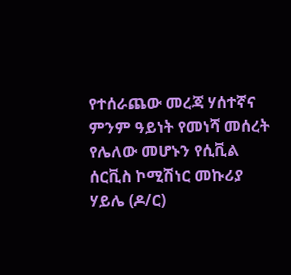የተሰራጨው መረጃ ሃሰተኛና ምንም ዓይነት የመነሻ መሰረት የሌለው መሆኑን የሲቪል ሰርቪስ ኮሚሽነር መኩሪያ ሃይሌ (ዶ/ር)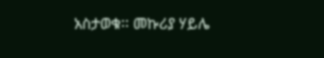አስታወቁ፡፡ መኩሪያ ሃይሌ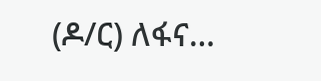(ዶ/ር) ለፋና…